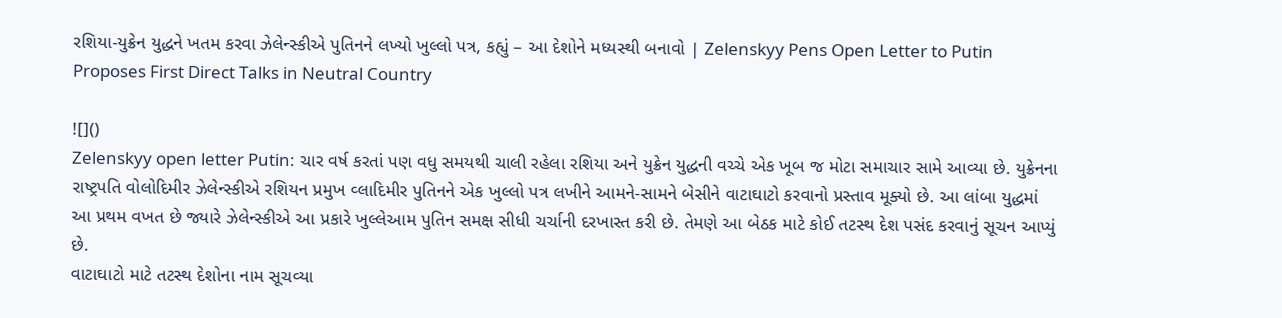રશિયા-યુક્રેન યુદ્ધને ખતમ કરવા ઝેલેન્સ્કીએ પુતિનને લખ્યો ખુલ્લો પત્ર, કહ્યું – આ દેશોને મધ્યસ્થી બનાવો | Zelenskyy Pens Open Letter to Putin Proposes First Direct Talks in Neutral Country

![]()
Zelenskyy open letter Putin: ચાર વર્ષ કરતાં પણ વધુ સમયથી ચાલી રહેલા રશિયા અને યુક્રેન યુદ્ધની વચ્ચે એક ખૂબ જ મોટા સમાચાર સામે આવ્યા છે. યુક્રેનના રાષ્ટ્રપતિ વોલોદિમીર ઝેલેન્સ્કીએ રશિયન પ્રમુખ વ્લાદિમીર પુતિનને એક ખુલ્લો પત્ર લખીને આમને-સામને બેસીને વાટાઘાટો કરવાનો પ્રસ્તાવ મૂક્યો છે. આ લાંબા યુદ્ધમાં આ પ્રથમ વખત છે જ્યારે ઝેલેન્સ્કીએ આ પ્રકારે ખુલ્લેઆમ પુતિન સમક્ષ સીધી ચર્ચાની દરખાસ્ત કરી છે. તેમણે આ બેઠક માટે કોઈ તટસ્થ દેશ પસંદ કરવાનું સૂચન આપ્યું છે.
વાટાઘાટો માટે તટસ્થ દેશોના નામ સૂચવ્યા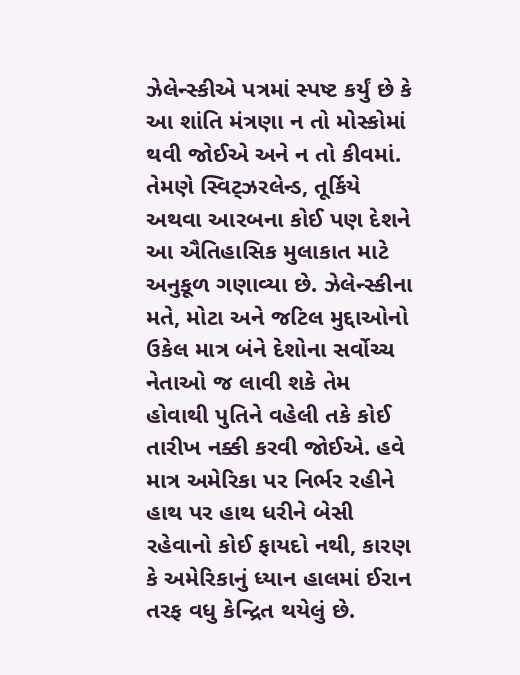ઝેલેન્સ્કીએ પત્રમાં સ્પષ્ટ કર્યું છે કે આ શાંતિ મંત્રણા ન તો મોસ્કોમાં થવી જોઈએ અને ન તો કીવમાં. તેમણે સ્વિટ્ઝરલેન્ડ, તૂર્કિયે અથવા આરબના કોઈ પણ દેશને આ ઐતિહાસિક મુલાકાત માટે અનુકૂળ ગણાવ્યા છે. ઝેલેન્સ્કીના મતે, મોટા અને જટિલ મુદ્દાઓનો ઉકેલ માત્ર બંને દેશોના સર્વોચ્ચ નેતાઓ જ લાવી શકે તેમ હોવાથી પુતિને વહેલી તકે કોઈ તારીખ નક્કી કરવી જોઈએ. હવે માત્ર અમેરિકા પર નિર્ભર રહીને હાથ પર હાથ ધરીને બેસી રહેવાનો કોઈ ફાયદો નથી, કારણ કે અમેરિકાનું ધ્યાન હાલમાં ઈરાન તરફ વધુ કેન્દ્રિત થયેલું છે.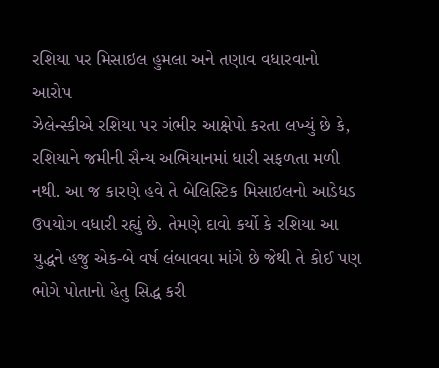રશિયા પર મિસાઇલ હુમલા અને તણાવ વધારવાનો આરોપ
ઝેલેન્સ્કીએ રશિયા પર ગંભીર આક્ષેપો કરતા લખ્યું છે કે, રશિયાને જમીની સૈન્ય અભિયાનમાં ધારી સફળતા મળી નથી. આ જ કારણે હવે તે બેલિસ્ટિક મિસાઇલનો આડેધડ ઉપયોગ વધારી રહ્યું છે. તેમણે દાવો કર્યો કે રશિયા આ યુદ્ધને હજુ એક-બે વર્ષ લંબાવવા માંગે છે જેથી તે કોઈ પણ ભોગે પોતાનો હેતુ સિદ્ધ કરી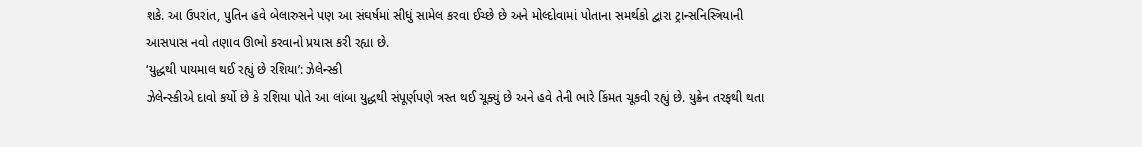શકે. આ ઉપરાંત, પુતિન હવે બેલારુસને પણ આ સંઘર્ષમાં સીધું સામેલ કરવા ઈચ્છે છે અને મોલ્દોવામાં પોતાના સમર્થકો દ્વારા ટ્રાન્સનિસ્ત્રિયાની આસપાસ નવો તણાવ ઊભો કરવાનો પ્રયાસ કરી રહ્યા છે.
‘યુદ્ધથી પાયમાલ થઈ રહ્યું છે રશિયા’: ઝેલેન્સ્કી
ઝેલેન્સ્કીએ દાવો કર્યો છે કે રશિયા પોતે આ લાંબા યુદ્ધથી સંપૂર્ણપણે ત્રસ્ત થઈ ચૂક્યું છે અને હવે તેની ભારે કિંમત ચૂકવી રહ્યું છે. યુક્રેન તરફથી થતા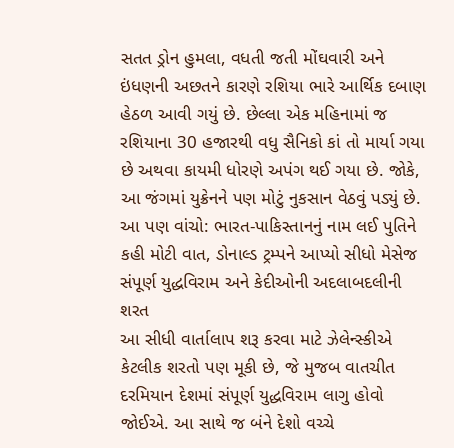સતત ડ્રોન હુમલા, વધતી જતી મોંઘવારી અને ઇંધણની અછતને કારણે રશિયા ભારે આર્થિક દબાણ હેઠળ આવી ગયું છે. છેલ્લા એક મહિનામાં જ રશિયાના 30 હજારથી વધુ સૈનિકો કાં તો માર્યા ગયા છે અથવા કાયમી ધોરણે અપંગ થઈ ગયા છે. જોકે, આ જંગમાં યુક્રેનને પણ મોટું નુકસાન વેઠવું પડ્યું છે.
આ પણ વાંચો: ભારત-પાકિસ્તાનનું નામ લઈ પુતિને કહી મોટી વાત, ડોનાલ્ડ ટ્રમ્પને આપ્યો સીધો મેસેજ
સંપૂર્ણ યુદ્ધવિરામ અને કેદીઓની અદલાબદલીની શરત
આ સીધી વાર્તાલાપ શરૂ કરવા માટે ઝેલેન્સ્કીએ કેટલીક શરતો પણ મૂકી છે, જે મુજબ વાતચીત દરમિયાન દેશમાં સંપૂર્ણ યુદ્ધવિરામ લાગુ હોવો જોઈએ. આ સાથે જ બંને દેશો વચ્ચે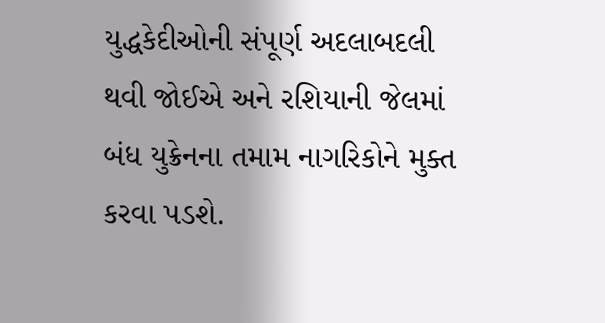યુદ્ધકેદીઓની સંપૂર્ણ અદલાબદલી થવી જોઈએ અને રશિયાની જેલમાં બંધ યુક્રેનના તમામ નાગરિકોને મુક્ત કરવા પડશે.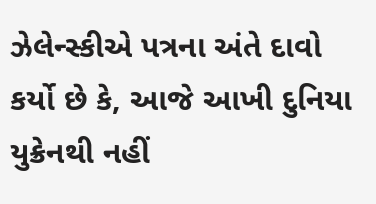ઝેલેન્સ્કીએ પત્રના અંતે દાવો કર્યો છે કે, આજે આખી દુનિયા યુક્રેનથી નહીં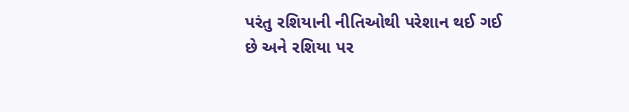પરંતુ રશિયાની નીતિઓથી પરેશાન થઈ ગઈ છે અને રશિયા પર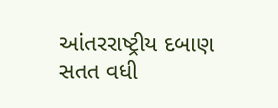આંતરરાષ્ટ્રીય દબાણ સતત વધી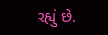રહ્યું છે.